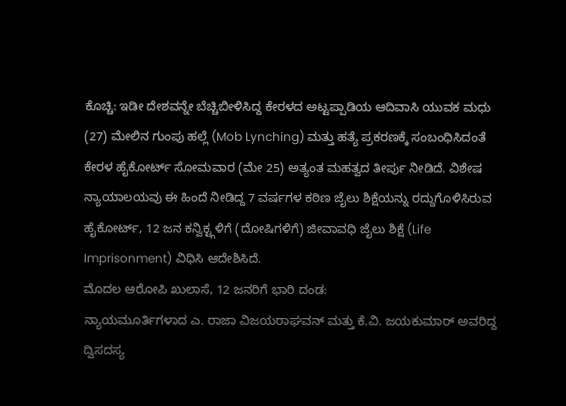ಕೊಚ್ಚಿ: ಇಡೀ ದೇಶವನ್ನೇ ಬೆಚ್ಚಿಬೀಳಿಸಿದ್ದ ಕೇರಳದ ಅಟ್ಟಪ್ಪಾಡಿಯ ಆದಿವಾಸಿ ಯುವಕ ಮಧು (27) ಮೇಲಿನ ಗುಂಪು ಹಲ್ಲೆ (Mob Lynching) ಮತ್ತು ಹತ್ಯೆ ಪ್ರಕರಣಕ್ಕೆ ಸಂಬಂಧಿಸಿದಂತೆ ಕೇರಳ ಹೈಕೋರ್ಟ್ ಸೋಮವಾರ (ಮೇ 25) ಅತ್ಯಂತ ಮಹತ್ವದ ತೀರ್ಪು ನೀಡಿದೆ. ವಿಶೇಷ ನ್ಯಾಯಾಲಯವು ಈ ಹಿಂದೆ ನೀಡಿದ್ದ 7 ವರ್ಷಗಳ ಕಠಿಣ ಜೈಲು ಶಿಕ್ಷೆಯನ್ನು ರದ್ದುಗೊಳಿಸಿರುವ ಹೈಕೋರ್ಟ್, 12 ಜನ ಕನ್ವಿಕ್ಟ್ಗಳಿಗೆ (ದೋಷಿಗಳಿಗೆ) ಜೀವಾವಧಿ ಜೈಲು ಶಿಕ್ಷೆ (Life Imprisonment) ವಿಧಿಸಿ ಆದೇಶಿಸಿದೆ.
ಮೊದಲ ಆರೋಪಿ ಖುಲಾಸೆ, 12 ಜನರಿಗೆ ಭಾರಿ ದಂಡ:
ನ್ಯಾಯಮೂರ್ತಿಗಳಾದ ಎ. ರಾಜಾ ವಿಜಯರಾಘವನ್ ಮತ್ತು ಕೆ.ವಿ. ಜಯಕುಮಾರ್ ಅವರಿದ್ದ ದ್ವಿಸದಸ್ಯ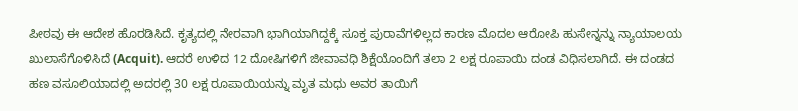ಪೀಠವು ಈ ಆದೇಶ ಹೊರಡಿಸಿದೆ. ಕೃತ್ಯದಲ್ಲಿ ನೇರವಾಗಿ ಭಾಗಿಯಾಗಿದ್ದಕ್ಕೆ ಸೂಕ್ತ ಪುರಾವೆಗಳಿಲ್ಲದ ಕಾರಣ ಮೊದಲ ಆರೋಪಿ ಹುಸೇನ್ನನ್ನು ನ್ಯಾಯಾಲಯ ಖುಲಾಸೆಗೊಳಿಸಿದೆ (Acquit). ಆದರೆ ಉಳಿದ 12 ದೋಷಿಗಳಿಗೆ ಜೀವಾವಧಿ ಶಿಕ್ಷೆಯೊಂದಿಗೆ ತಲಾ 2 ಲಕ್ಷ ರೂಪಾಯಿ ದಂಡ ವಿಧಿಸಲಾಗಿದೆ. ಈ ದಂಡದ ಹಣ ವಸೂಲಿಯಾದಲ್ಲಿ ಅದರಲ್ಲಿ 30 ಲಕ್ಷ ರೂಪಾಯಿಯನ್ನು ಮೃತ ಮಧು ಅವರ ತಾಯಿಗೆ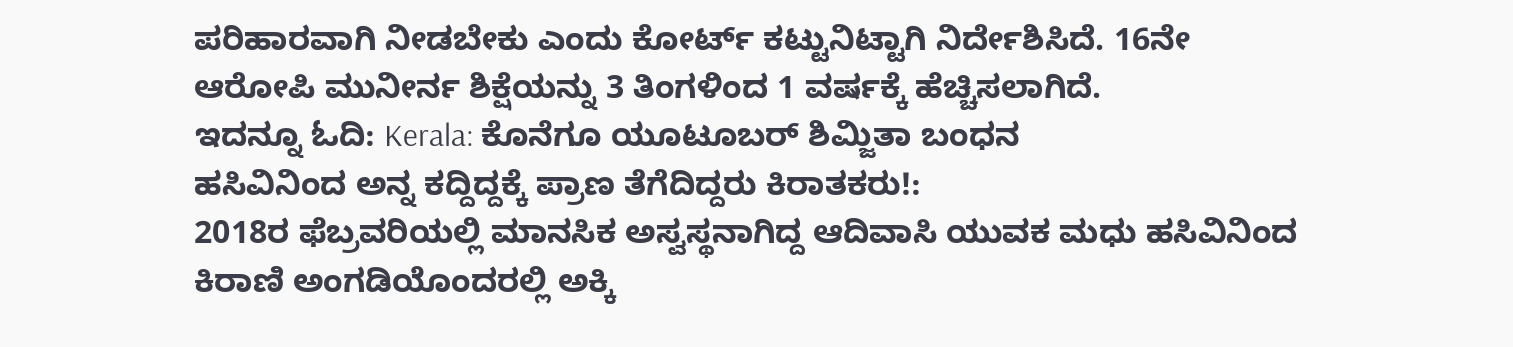ಪರಿಹಾರವಾಗಿ ನೀಡಬೇಕು ಎಂದು ಕೋರ್ಟ್ ಕಟ್ಟುನಿಟ್ಟಾಗಿ ನಿರ್ದೇಶಿಸಿದೆ. 16ನೇ ಆರೋಪಿ ಮುನೀರ್ನ ಶಿಕ್ಷೆಯನ್ನು 3 ತಿಂಗಳಿಂದ 1 ವರ್ಷಕ್ಕೆ ಹೆಚ್ಚಿಸಲಾಗಿದೆ.
ಇದನ್ನೂ ಓದಿ: Kerala: ಕೊನೆಗೂ ಯೂಟೂಬರ್ ಶಿಮ್ಜಿತಾ ಬಂಧನ
ಹಸಿವಿನಿಂದ ಅನ್ನ ಕದ್ದಿದ್ದಕ್ಕೆ ಪ್ರಾಣ ತೆಗೆದಿದ್ದರು ಕಿರಾತಕರು!:
2018ರ ಫೆಬ್ರವರಿಯಲ್ಲಿ ಮಾನಸಿಕ ಅಸ್ವಸ್ಥನಾಗಿದ್ದ ಆದಿವಾಸಿ ಯುವಕ ಮಧು ಹಸಿವಿನಿಂದ ಕಿರಾಣಿ ಅಂಗಡಿಯೊಂದರಲ್ಲಿ ಅಕ್ಕಿ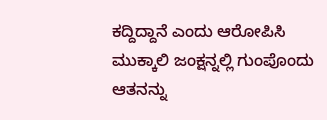ಕದ್ದಿದ್ದಾನೆ ಎಂದು ಆರೋಪಿಸಿ ಮುಕ್ಕಾಲಿ ಜಂಕ್ಷನ್ನಲ್ಲಿ ಗುಂಪೊಂದು ಆತನನ್ನು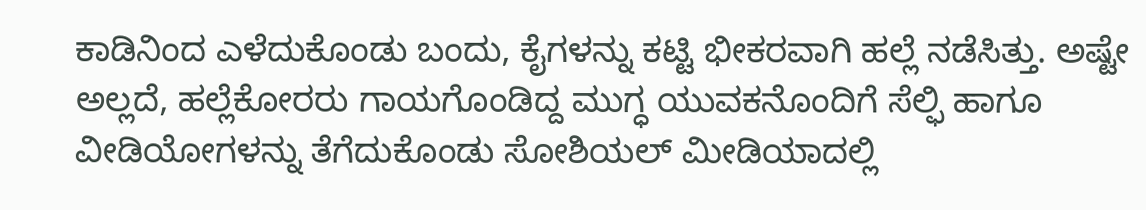ಕಾಡಿನಿಂದ ಎಳೆದುಕೊಂಡು ಬಂದು, ಕೈಗಳನ್ನು ಕಟ್ಟಿ ಭೀಕರವಾಗಿ ಹಲ್ಲೆ ನಡೆಸಿತ್ತು. ಅಷ್ಟೇ ಅಲ್ಲದೆ, ಹಲ್ಲೆಕೋರರು ಗಾಯಗೊಂಡಿದ್ದ ಮುಗ್ಧ ಯುವಕನೊಂದಿಗೆ ಸೆಲ್ಫಿ ಹಾಗೂ ವೀಡಿಯೋಗಳನ್ನು ತೆಗೆದುಕೊಂಡು ಸೋಶಿಯಲ್ ಮೀಡಿಯಾದಲ್ಲಿ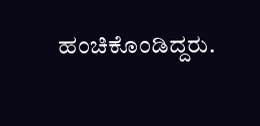ಹಂಚಿಕೊಂಡಿದ್ದರು.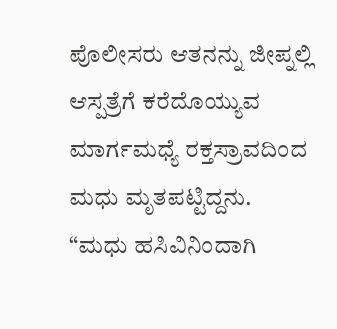ಪೊಲೀಸರು ಆತನನ್ನು ಜೀಪ್ನಲ್ಲಿ ಆಸ್ಪತ್ರೆಗೆ ಕರೆದೊಯ್ಯುವ ಮಾರ್ಗಮಧ್ಯೆ ರಕ್ತಸ್ರಾವದಿಂದ ಮಧು ಮೃತಪಟ್ಟಿದ್ದನು.
“ಮಧು ಹಸಿವಿನಿಂದಾಗಿ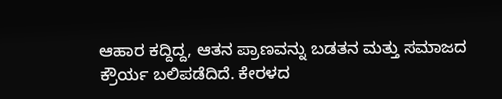ಆಹಾರ ಕದ್ದಿದ್ದ, ಆತನ ಪ್ರಾಣವನ್ನು ಬಡತನ ಮತ್ತು ಸಮಾಜದ ಕ್ರೌರ್ಯ ಬಲಿಪಡೆದಿದೆ. ಕೇರಳದ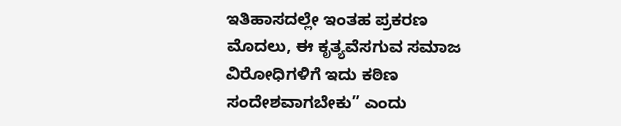ಇತಿಹಾಸದಲ್ಲೇ ಇಂತಹ ಪ್ರಕರಣ ಮೊದಲು, ಈ ಕೃತ್ಯವೆಸಗುವ ಸಮಾಜ ವಿರೋಧಿಗಳಿಗೆ ಇದು ಕಠಿಣ ಸಂದೇಶವಾಗಬೇಕು” ಎಂದು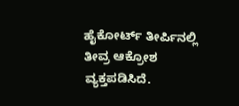ಹೈಕೋರ್ಟ್ ತೀರ್ಪಿನಲ್ಲಿ ತೀವ್ರ ಆಕ್ರೋಶ ವ್ಯಕ್ತಪಡಿಸಿದೆ.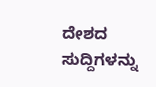ದೇಶದ ಸುದ್ದಿಗಳನ್ನು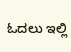ಓದಲು ಇಲ್ಲಿ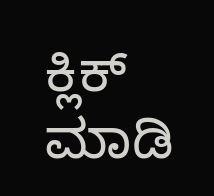ಕ್ಲಿಕ್ ಮಾಡಿ